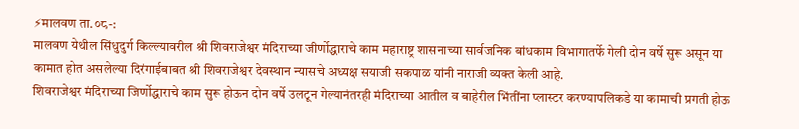⚡मालवण ता.०८-:
मालवण येथील सिंधुदुर्ग किल्ल्यावरील श्री शिवराजेश्वर मंदिराच्या जीर्णोद्धाराचे काम महाराष्ट्र शासनाच्या सार्वजनिक बांधकाम विभागातर्फे गेली दोन वर्षे सुरू असून या कामात होत असलेल्या दिरंगाईबाबत श्री शिवराजेश्वर देवस्थान न्यासचे अध्यक्ष सयाजी सकपाळ यांनी नाराजी व्यक्त केली आहे.
शिवराजेश्वर मंदिराच्या जिर्णोद्धाराचे काम सुरू होऊन दोन वर्षे उलटून गेल्यानंतरही मंदिराच्या आतील व बाहेरील भिंतींना प्लास्टर करण्यापलिकडे या कामाची प्रगती होऊ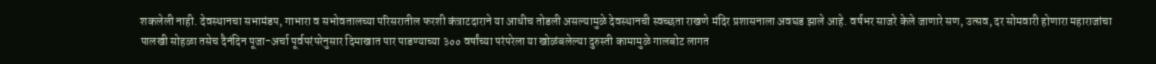शकलेली नाही. देवस्थानचा सभामंडप, गाभारा व सभोवतालच्या परिसरातील फरशी कंत्राटदाराने या आधीच तोडली असल्यामुळे देवस्थानची स्वच्छता राखणे मंदिर प्रशासनाला अवघड झाले आहे. वर्षभर साजरे केले जाणारे सण, उत्सव, दर सोमवारी होणारा महाराजांचा पालखी सोहळा तसेच दैनंदिन पूजा-अर्चा पूर्वपरंपरेनुसार दिमाखात पार पाडण्याच्या ३०० वर्षांच्या परंपरेला या खोळंबलेल्या दुरुस्ती कामामुळे गालबोट लागत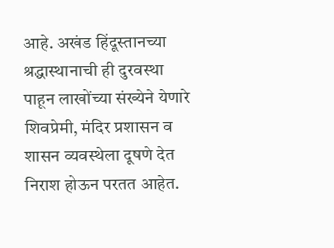आहे. अखंड हिंदूस्तानच्या श्रद्धास्थानाची ही दुरवस्था पाहून लाखोंच्या संख्येने येणारे शिवप्रेमी, मंदिर प्रशासन व शासन व्यवस्थेला दूषणे देत निराश होऊन परतत आहेत.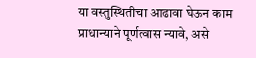या वस्तुस्थितीचा आढावा घेऊन काम प्राधान्याने पूर्णत्वास न्यावे, असे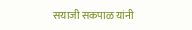सयाजी सकपाळ यांनी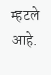म्हटले आहे.